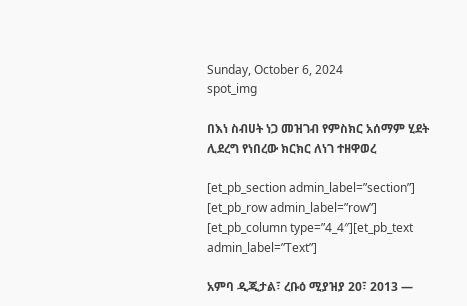Sunday, October 6, 2024
spot_img

በእነ ስብሀት ነጋ መዝገብ የምስክር አሰማም ሂደት ሊደረግ የነበረው ክርክር ለነገ ተዘዋወረ

[et_pb_section admin_label=”section”] [et_pb_row admin_label=”row”] [et_pb_column type=”4_4″][et_pb_text admin_label=”Text”]

አምባ ዲጂታል፣ ረቡዕ ሚያዝያ 20፣ 2013 ―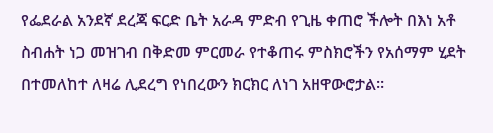የፌደራል አንደኛ ደረጃ ፍርድ ቤት አራዳ ምድብ የጊዜ ቀጠሮ ችሎት በእነ አቶ ስብሐት ነጋ መዝገብ በቅድመ ምርመራ የተቆጠሩ ምስክሮችን የአሰማም ሂደት በተመለከተ ለዛሬ ሊደረግ የነበረውን ክርክር ለነገ አዘዋውሮታል።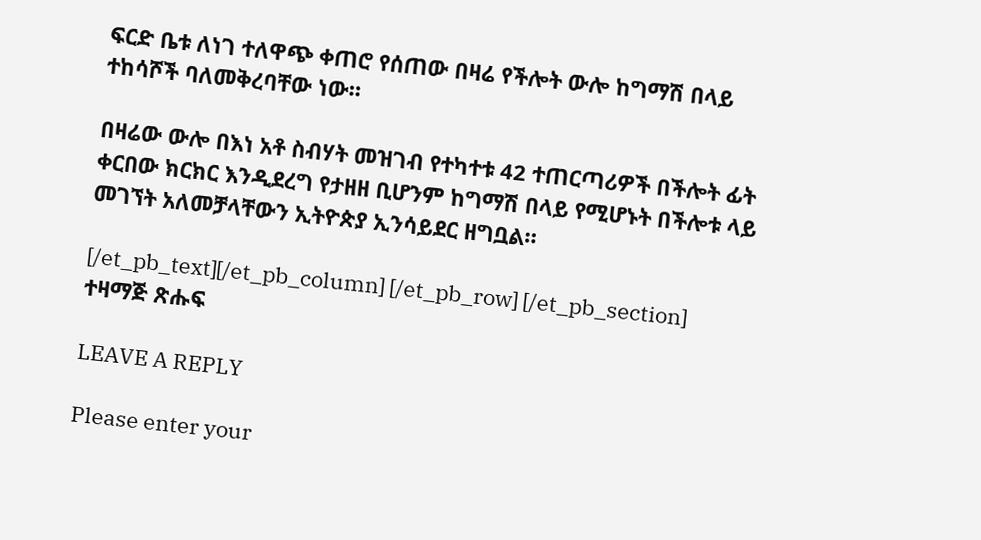ፍርድ ቤቱ ለነገ ተለዋጭ ቀጠሮ የሰጠው በዛሬ የችሎት ውሎ ከግማሽ በላይ ተከሳሾች ባለመቅረባቸው ነው።

በዛሬው ውሎ በእነ አቶ ስብሃት መዝገብ የተካተቱ 42 ተጠርጣሪዎች በችሎት ፊት ቀርበው ክርክር እንዲደረግ የታዘዘ ቢሆንም ከግማሽ በላይ የሚሆኑት በችሎቱ ላይ መገኘት አለመቻላቸውን ኢትዮጵያ ኢንሳይደር ዘግቧል።

[/et_pb_text][/et_pb_column] [/et_pb_row] [/et_pb_section]
ተዛማጅ ጽሑፍ

LEAVE A REPLY

Please enter your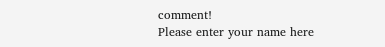comment!
Please enter your name here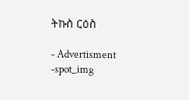ትኩስ ርዕስ

- Advertisment -spot_img